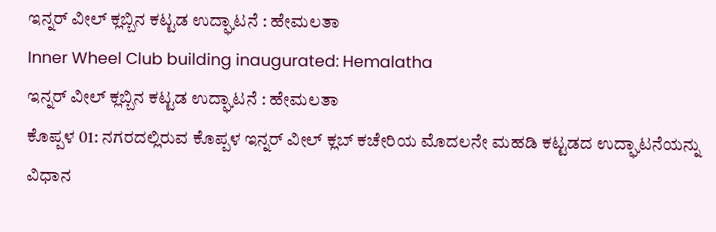ಇನ್ನರ್ ವೀಲ್ ಕ್ಲಬ್ಬಿನ ಕಟ್ಟಡ ಉದ್ಘಾಟನೆ : ಹೇಮಲತಾ
Inner Wheel Club building inaugurated: Hemalatha
ಇನ್ನರ್ ವೀಲ್ ಕ್ಲಬ್ಬಿನ ಕಟ್ಟಡ ಉದ್ಘಾಟನೆ : ಹೇಮಲತಾ
ಕೊಪ್ಪಳ 01: ನಗರದಲ್ಲಿರುವ ಕೊಪ್ಪಳ ಇನ್ನರ್ ವೀಲ್ ಕ್ಲಬ್ ಕಚೇರಿಯ ಮೊದಲನೇ ಮಹಡಿ ಕಟ್ಟಡದ ಉದ್ಘಾಟನೆಯನ್ನು ವಿಧಾನ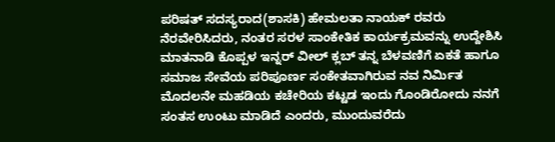ಪರಿಷತ್ ಸದಸ್ಯರಾದ(ಶಾಸಕಿ) ಹೇಮಲತಾ ನಾಯಕ್ ರವರು ನೆರವೇರಿಸಿದರು, ನಂತರ ಸರಳ ಸಾಂಕೇತಿಕ ಕಾರ್ಯಕ್ರಮವನ್ನು ಉದ್ದೇಶಿಸಿ ಮಾತನಾಡಿ ಕೊಪ್ಪಳ ಇನ್ನರ್ ವೀಲ್ ಕ್ಲಬ್ ತನ್ನ ಬೆಳವಣಿಗೆ ಏಕತೆ ಹಾಗೂ ಸಮಾಜ ಸೇವೆಯ ಪರಿಪೂರ್ಣ ಸಂಕೇತವಾಗಿರುವ ನವ ನಿರ್ಮಿತ ಮೊದಲನೇ ಮಹಡಿಯ ಕಚೇರಿಯ ಕಟ್ಟಡ ಇಂದು ಗೊಂಡಿರೋದು ನನಗೆ ಸಂತಸ ಉಂಟು ಮಾಡಿದೆ ಎಂದರು, ಮುಂದುವರೆದು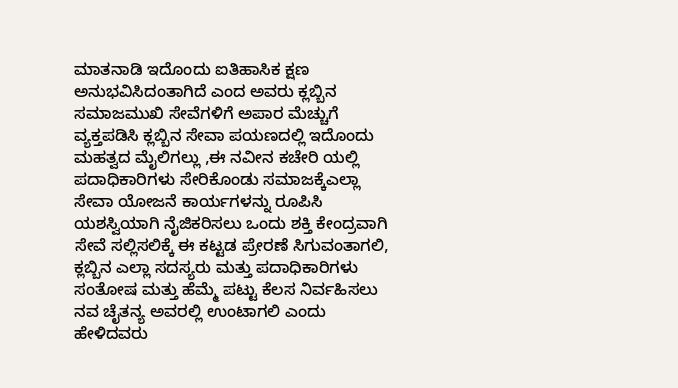ಮಾತನಾಡಿ ಇದೊಂದು ಐತಿಹಾಸಿಕ ಕ್ಷಣ ಅನುಭವಿಸಿದಂತಾಗಿದೆ ಎಂದ ಅವರು ಕ್ಲಬ್ಬಿನ ಸಮಾಜಮುಖಿ ಸೇವೆಗಳಿಗೆ ಅಪಾರ ಮೆಚ್ಚುಗೆ ವ್ಯಕ್ತಪಡಿಸಿ ಕ್ಲಬ್ಬಿನ ಸೇವಾ ಪಯಣದಲ್ಲಿ ಇದೊಂದು ಮಹತ್ವದ ಮೈಲಿಗಲ್ಲು ,ಈ ನವೀನ ಕಚೇರಿ ಯಲ್ಲಿ ಪದಾಧಿಕಾರಿಗಳು ಸೇರಿಕೊಂಡು ಸಮಾಜಕ್ಕೆಎಲ್ಲಾ ಸೇವಾ ಯೋಜನೆ ಕಾರ್ಯಗಳನ್ನು ರೂಪಿಸಿ ಯಶಸ್ವಿಯಾಗಿ ನೈಜಿಕರಿಸಲು ಒಂದು ಶಕ್ತಿ ಕೇಂದ್ರವಾಗಿ ಸೇವೆ ಸಲ್ಲಿಸಲಿಕ್ಕೆ ಈ ಕಟ್ಟಡ ಪ್ರೇರಣೆ ಸಿಗುವಂತಾಗಲಿ, ಕ್ಲಬ್ಬಿನ ಎಲ್ಲಾ ಸದಸ್ಯರು ಮತ್ತು ಪದಾಧಿಕಾರಿಗಳು ಸಂತೋಷ ಮತ್ತು ಹೆಮ್ಮೆ ಪಟ್ಟು ಕೆಲಸ ನಿರ್ವಹಿಸಲು ನವ ಚೈತನ್ಯ ಅವರಲ್ಲಿ ಉಂಟಾಗಲಿ ಎಂದು ಹೇಳಿದವರು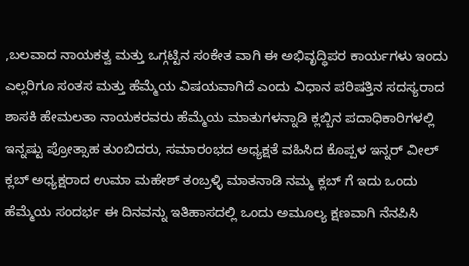,ಬಲವಾದ ನಾಯಕತ್ವ ಮತ್ತು ಒಗ್ಗಟ್ಟಿನ ಸಂಕೇತ ವಾಗಿ ಈ ಅಭಿವೃದ್ಧಿಪರ ಕಾರ್ಯಗಳು ಇಂದು ಎಲ್ಲರಿಗೂ ಸಂತಸ ಮತ್ತು ಹೆಮ್ಮೆಯ ವಿಷಯವಾಗಿದೆ ಎಂದು ವಿಧಾನ ಪರಿಷತ್ತಿನ ಸದಸ್ಯರಾದ ಶಾಸಕಿ ಹೇಮಲತಾ ನಾಯಕರವರು ಹೆಮ್ಮೆಯ ಮಾತುಗಳನ್ನಾಡಿ ಕ್ಲಬ್ಬಿನ ಪದಾಧಿಕಾರಿಗಳಲ್ಲಿ ಇನ್ನಷ್ಟು ಪ್ರೋತ್ಸಾಹ ತುಂಬಿದರು, ಸಮಾರಂಭದ ಅಧ್ಯಕ್ಷತೆ ವಹಿಸಿದ ಕೊಪ್ಪಳ ಇನ್ನರ್ ವೀಲ್ ಕ್ಲಬ್ ಅಧ್ಯಕ್ಷರಾದ ಉಮಾ ಮಹೇಶ್ ತಂಬ್ರಳ್ಳಿ ಮಾತನಾಡಿ ನಮ್ಮ ಕ್ಲಬ್ ಗೆ ಇದು ಒಂದು ಹೆಮ್ಮೆಯ ಸಂದರ್ಭ ಈ ದಿನವನ್ನು ಇತಿಹಾಸದಲ್ಲಿ ಒಂದು ಅಮೂಲ್ಯ ಕ್ಷಣವಾಗಿ ನೆನಪಿಸಿ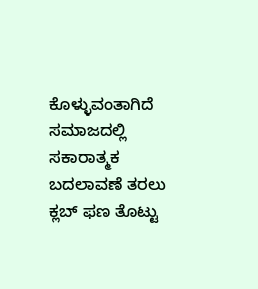ಕೊಳ್ಳುವಂತಾಗಿದೆ ಸಮಾಜದಲ್ಲಿ ಸಕಾರಾತ್ಮಕ ಬದಲಾವಣೆ ತರಲು ಕ್ಲಬ್ ಫಣ ತೊಟ್ಟು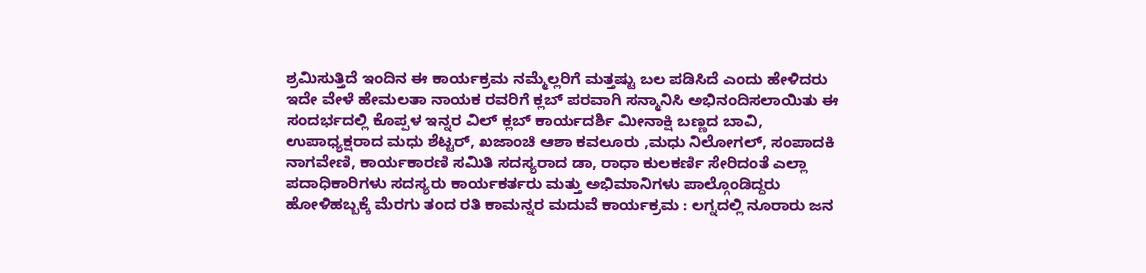ಶ್ರಮಿಸುತ್ತಿದೆ ಇಂದಿನ ಈ ಕಾರ್ಯಕ್ರಮ ನಮ್ಮೆಲ್ಲರಿಗೆ ಮತ್ತಷ್ಟು ಬಲ ಪಡಿಸಿದೆ ಎಂದು ಹೇಳಿದರು ಇದೇ ವೇಳೆ ಹೇಮಲತಾ ನಾಯಕ ರವರಿಗೆ ಕ್ಲಬ್ ಪರವಾಗಿ ಸನ್ಮಾನಿಸಿ ಅಭಿನಂದಿಸಲಾಯಿತು ಈ ಸಂದರ್ಭದಲ್ಲಿ ಕೊಪ್ಪಳ ಇನ್ನರ ವಿಲ್ ಕ್ಲಬ್ ಕಾರ್ಯದರ್ಶಿ ಮೀನಾಕ್ಷಿ ಬಣ್ಣದ ಬಾವಿ, ಉಪಾಧ್ಯಕ್ಷರಾದ ಮಧು ಶೆಟ್ಟರ್, ಖಜಾಂಚಿ ಆಶಾ ಕವಲೂರು ,ಮಧು ನಿಲೋಗಲ್, ಸಂಪಾದಕಿ ನಾಗವೇಣಿ, ಕಾರ್ಯಕಾರಣಿ ಸಮಿತಿ ಸದಸ್ಯರಾದ ಡಾ, ರಾಧಾ ಕುಲಕರ್ಣಿ ಸೇರಿದಂತೆ ಎಲ್ಲಾ ಪದಾಧಿಕಾರಿಗಳು ಸದಸ್ಯರು ಕಾರ್ಯಕರ್ತರು ಮತ್ತು ಅಭಿಮಾನಿಗಳು ಪಾಲ್ಗೊಂಡಿದ್ದರು
ಹೋಳಿಹಬ್ಬಕ್ಕೆ ಮೆರಗು ತಂದ ರತಿ ಕಾಮನ್ನರ ಮದುವೆ ಕಾರ್ಯಕ್ರಮ : ಲಗ್ನದಲ್ಲಿ ನೂರಾರು ಜನ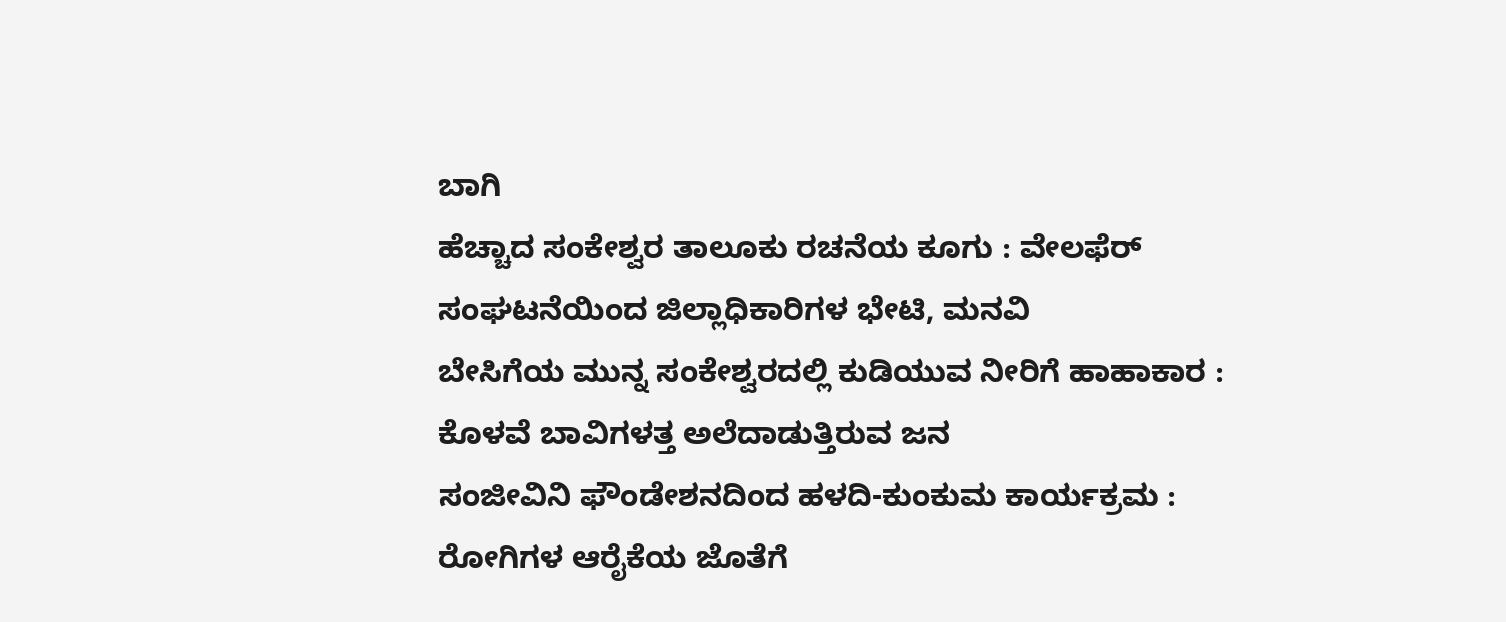ಬಾಗಿ
ಹೆಚ್ಚಾದ ಸಂಕೇಶ್ವರ ತಾಲೂಕು ರಚನೆಯ ಕೂಗು : ವೇಲಫೆರ್ ಸಂಘಟನೆಯಿಂದ ಜಿಲ್ಲಾಧಿಕಾರಿಗಳ ಭೇಟಿ, ಮನವಿ
ಬೇಸಿಗೆಯ ಮುನ್ನ ಸಂಕೇಶ್ವರದಲ್ಲಿ ಕುಡಿಯುವ ನೀರಿಗೆ ಹಾಹಾಕಾರ : ಕೊಳವೆ ಬಾವಿಗಳತ್ತ ಅಲೆದಾಡುತ್ತಿರುವ ಜನ
ಸಂಜೀವಿನಿ ಫೌಂಡೇಶನದಿಂದ ಹಳದಿ-ಕುಂಕುಮ ಕಾರ್ಯಕ್ರಮ : ರೋಗಿಗಳ ಆರೈಕೆಯ ಜೊತೆಗೆ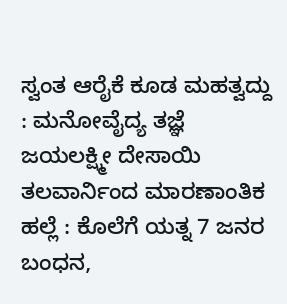ಸ್ವಂತ ಆರೈಕೆ ಕೂಡ ಮಹತ್ವದ್ದು : ಮನೋವೈದ್ಯ ತಜ್ಞೆ ಜಯಲಕ್ಷ್ಮೀ ದೇಸಾಯಿ
ತಲವಾರ್ನಿಂದ ಮಾರಣಾಂತಿಕ ಹಲ್ಲೆ : ಕೊಲೆಗೆ ಯತ್ನ 7 ಜನರ ಬಂಧನ,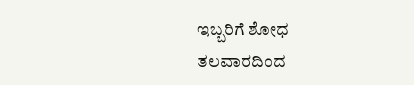ಇಬ್ಬರಿಗೆ ಶೋಧ
ತಲವಾರದಿಂದ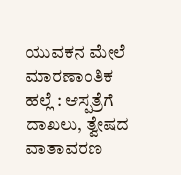ಯುವಕನ ಮೇಲೆ ಮಾರಣಾಂತಿಕ ಹಲ್ಲೆ : ಆಸ್ಪತ್ರೆಗೆ ದಾಖಲು, ತ್ವೇಷದ ವಾತಾವರಣ